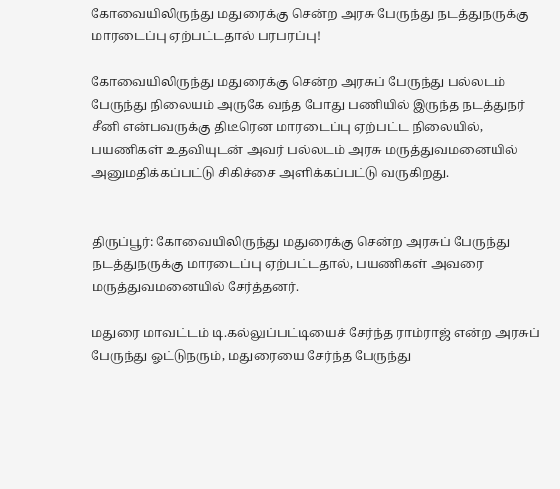கோவையிலிருந்து மதுரைக்கு சென்ற அரசு பேருந்து நடத்துநருக்கு மாரடைப்பு ஏற்பட்டதால் பரபரப்பு!

கோவையிலிருந்து மதுரைக்கு சென்ற அரசுப் பேருந்து பல்லடம் பேருந்து நிலையம் அருகே வந்த போது பணியில் இருந்த நடத்துநர் சீனி என்பவருக்கு திடீரென மாரடைப்பு ஏற்பட்ட நிலையில், பயணிகள் உதவியுடன் அவர் பல்லடம் அரசு மருத்துவமனையில் அனுமதிக்கப்பட்டு சிகிச்சை அளிக்கப்பட்டு வருகிறது.


திருப்பூர்: கோவையிலிருந்து மதுரைக்கு சென்ற அரசுப் பேருந்து நடத்துநருக்கு மாரடைப்பு ஏற்பட்டதால், பயணிகள் அவரை மருத்துவமனையில் சேர்த்தனர்.

மதுரை மாவட்டம் டி.கல்லுப்பட்டியைச் சேர்ந்த ராம்ராஜ் என்ற அரசுப் பேருந்து ஓட்டுநரும், மதுரையை சேர்ந்த பேருந்து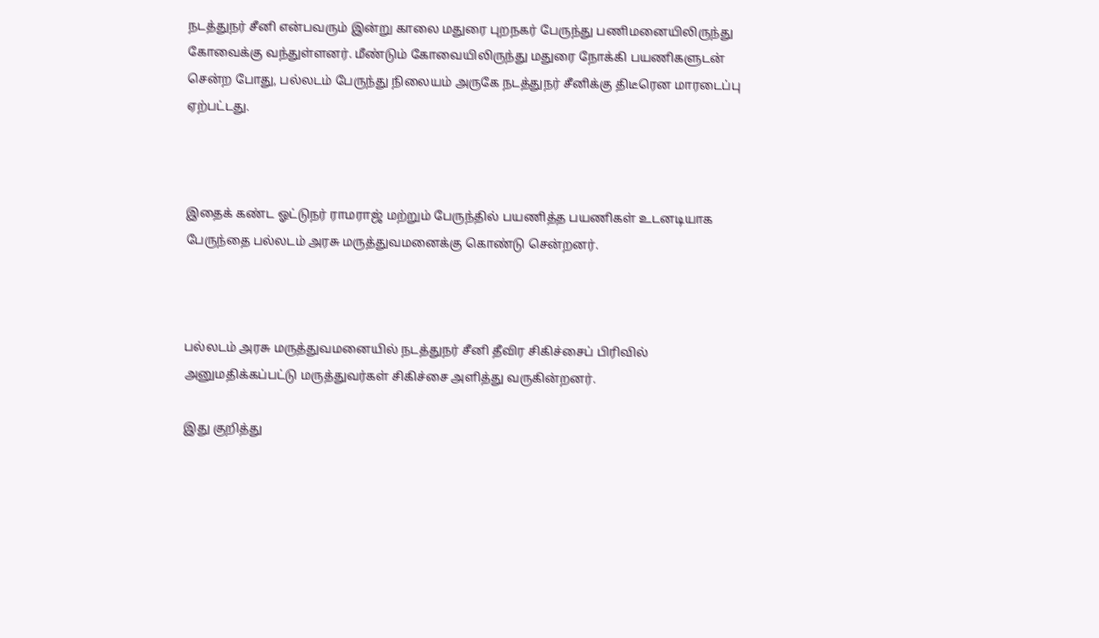நடத்துநர் சீனி என்பவரும் இன்று காலை மதுரை புறநகர் பேருந்து பணிமனையிலிருந்து கோவைக்கு வந்துள்ளனர். மீண்டும் கோவையிலிருந்து மதுரை நோக்கி பயணிகளுடன் சென்ற போது, பல்லடம் பேருந்து நிலையம் அருகே நடத்துநர் சீனிக்கு திடீரென மாரடைப்பு ஏற்பட்டது.



இதைக் கண்ட ஓட்டுநர் ராமராஜ் மற்றும் பேருந்தில் பயணித்த பயணிகள் உடனடியாக பேருந்தை பல்லடம் அரசு மருத்துவமனைக்கு கொண்டு சென்றனர்.



பல்லடம் அரசு மருத்துவமனையில் நடத்துநர் சீனி தீவிர சிகிச்சைப் பிரிவில் அனுமதிக்கப்பட்டு மருத்துவர்கள் சிகிச்சை அளித்து வருகின்றனர்.

இது குறித்து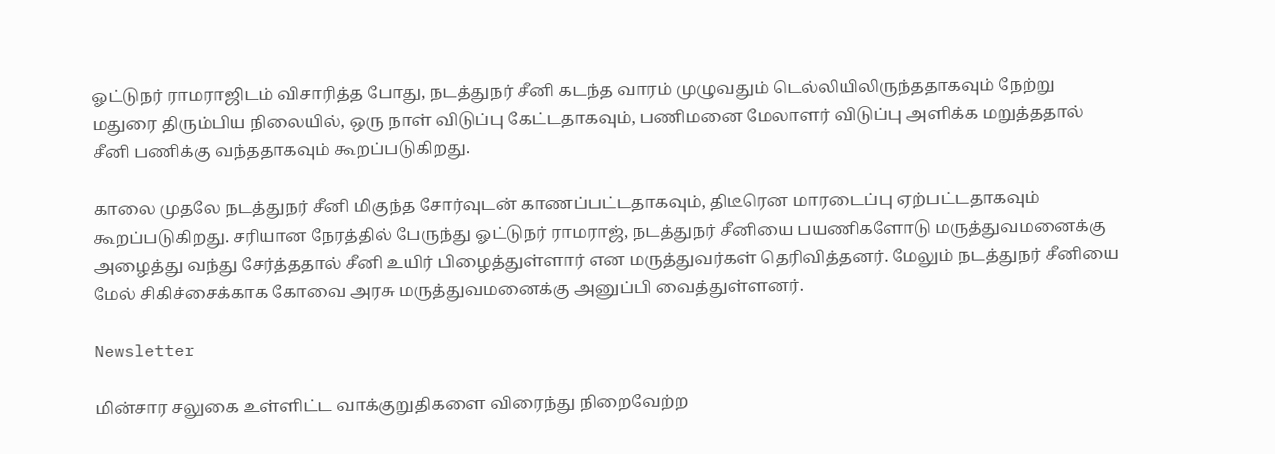ஓட்டுநர் ராமராஜிடம் விசாரித்த போது, நடத்துநர் சீனி கடந்த வாரம் முழுவதும் டெல்லியிலிருந்ததாகவும் நேற்று மதுரை திரும்பிய நிலையில், ஒரு நாள் விடுப்பு கேட்டதாகவும், பணிமனை மேலாளர் விடுப்பு அளிக்க மறுத்ததால் சீனி பணிக்கு வந்ததாகவும் கூறப்படுகிறது.

காலை முதலே நடத்துநர் சீனி மிகுந்த சோர்வுடன் காணப்பட்டதாகவும், திடீரென மாரடைப்பு ஏற்பட்டதாகவும் கூறப்படுகிறது. சரியான நேரத்தில் பேருந்து ஓட்டுநர் ராமராஜ், நடத்துநர் சீனியை பயணிகளோடு மருத்துவமனைக்கு அழைத்து வந்து சேர்த்ததால் சீனி உயிர் பிழைத்துள்ளார் என மருத்துவர்கள் தெரிவித்தனர். மேலும் நடத்துநர் சீனியை மேல் சிகிச்சைக்காக கோவை அரசு மருத்துவமனைக்கு அனுப்பி வைத்துள்ளனர்.

Newsletter

மின்சார சலுகை உள்ளிட்ட வாக்குறுதிகளை விரைந்து நிறைவேற்ற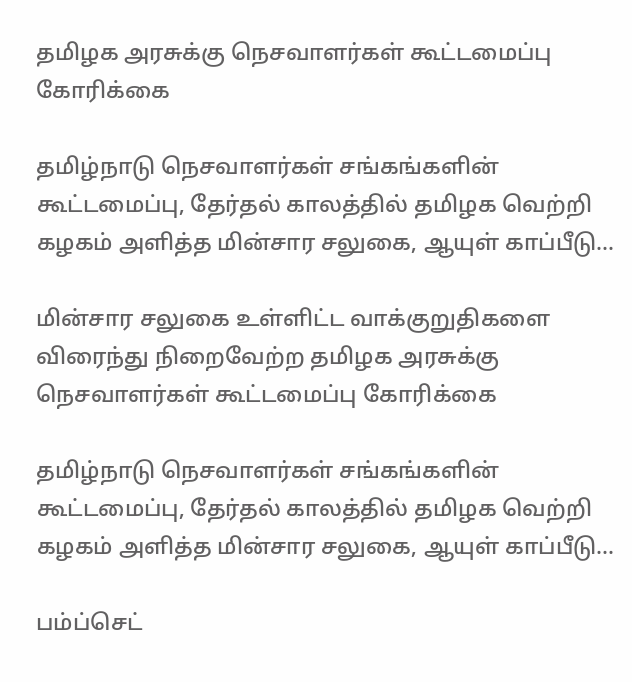தமிழக அரசுக்கு நெசவாளர்கள் கூட்டமைப்பு கோரிக்கை

தமிழ்நாடு நெசவாளர்கள் சங்கங்களின் கூட்டமைப்பு, தேர்தல் காலத்தில் தமிழக வெற்றி கழகம் அளித்த மின்சார சலுகை, ஆயுள் காப்பீடு...

மின்சார சலுகை உள்ளிட்ட வாக்குறுதிகளை விரைந்து நிறைவேற்ற தமிழக அரசுக்கு நெசவாளர்கள் கூட்டமைப்பு கோரிக்கை

தமிழ்நாடு நெசவாளர்கள் சங்கங்களின் கூட்டமைப்பு, தேர்தல் காலத்தில் தமிழக வெற்றி கழகம் அளித்த மின்சார சலுகை, ஆயுள் காப்பீடு...

பம்ப்செட்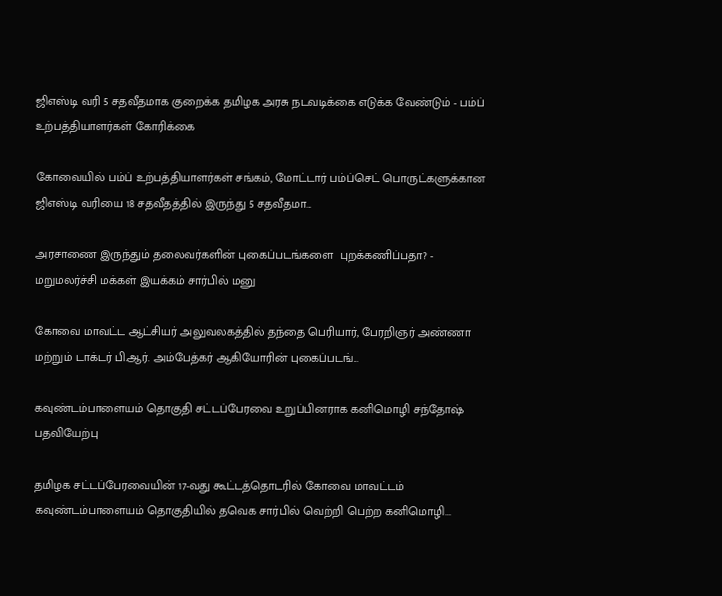ஜிஎஸ்டி வரி 5 சதவீதமாக குறைக்க தமிழக அரசு நடவடிக்கை எடுக்க வேண்டும் - பம்ப் உற்பத்தியாளர்கள் கோரிக்கை

கோவையில் பம்ப் உற்பத்தியாளர்கள் சங்கம், மோட்டார் பம்ப்செட் பொருட்களுக்கான ஜிஎஸ்டி வரியை 18 சதவீதத்தில் இருந்து 5 சதவீதமா...

அரசாணை இருந்தும் தலைவர்களின் புகைப்படங்களை  புறக்கணிப்பதா? - மறுமலர்ச்சி மக்கள் இயக்கம் சார்பில் மனு

கோவை மாவட்ட ஆட்சியர் அலுவலகத்தில் தந்தை பெரியார், பேரறிஞர் அண்ணா மற்றும் டாக்டர் பி.ஆர். அம்பேத்கர் ஆகியோரின் புகைப்படங்...

கவுண்டம்பாளையம் தொகுதி சட்டப்பேரவை உறுப்பினராக கனிமொழி சந்தோஷ் பதவியேற்பு

தமிழக சட்டப்பேரவையின் 17-வது கூட்டத்தொடரில் கோவை மாவட்டம் கவுண்டம்பாளையம் தொகுதியில் தவெக சார்பில் வெற்றி பெற்ற கனிமொழி...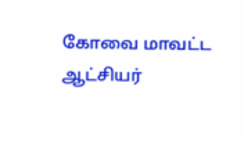கோவை மாவட்ட ஆட்சியர்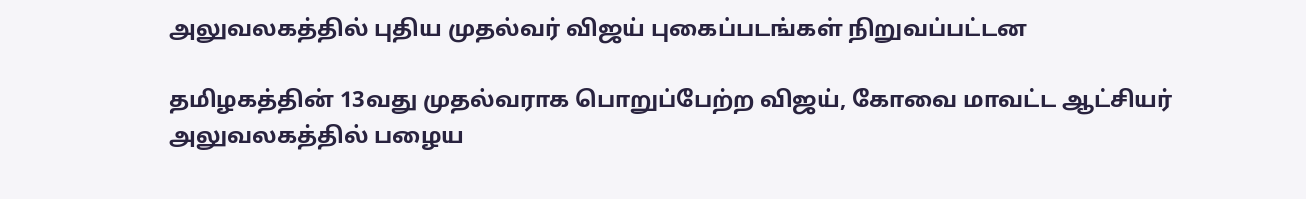அலுவலகத்தில் புதிய முதல்வர் விஜய் புகைப்படங்கள் நிறுவப்பட்டன

தமிழகத்தின் 13வது முதல்வராக பொறுப்பேற்ற விஜய், கோவை மாவட்ட ஆட்சியர் அலுவலகத்தில் பழைய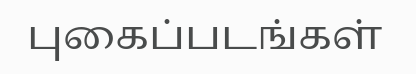புகைப்படங்கள்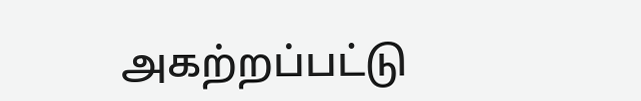அகற்றப்பட்டு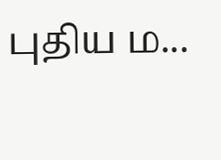புதிய ம...